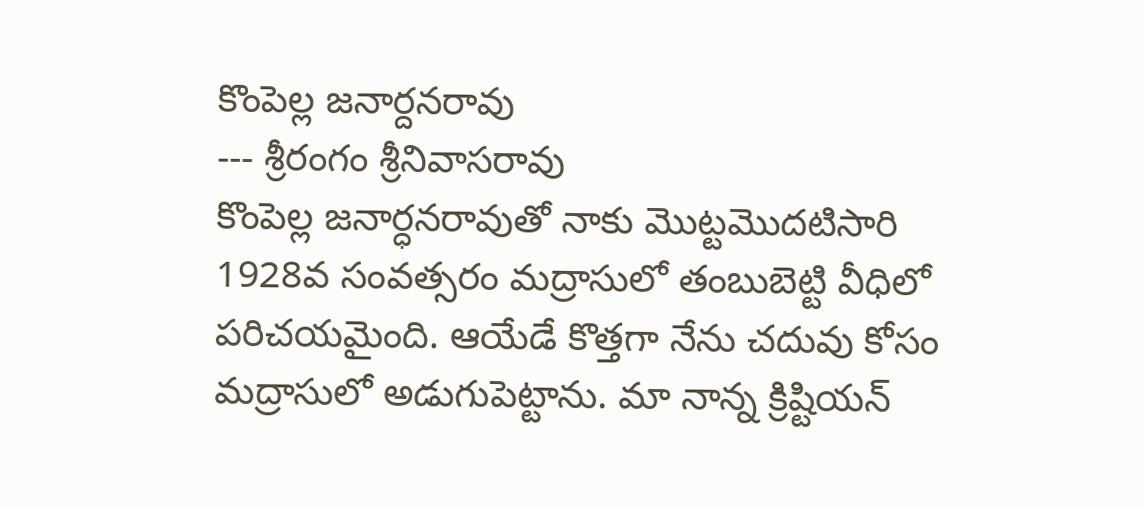కొంపెల్ల జనార్దనరావు
--- శ్రీరంగం శ్రీనివాసరావు
కొంపెల్ల జనార్ధనరావుతో నాకు మొట్టమొదటిసారి 1928వ సంవత్సరం మద్రాసులో తంబుబెట్టి వీధిలో పరిచయమైంది. ఆయేడే కొత్తగా నేను చదువు కోసం మద్రాసులో అడుగుపెట్టాను. మా నాన్న క్రిష్టియన్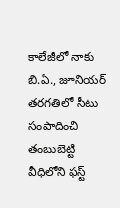కాలేజీలో నాకు బి.ఏ., జూనియర్ తరగతిలో సీటు సంపాదించి తంబుబెట్టి వీధిలోని ఫస్ట్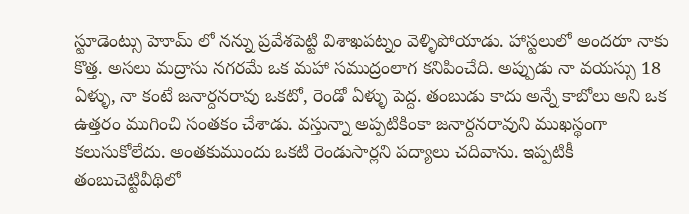స్టూడెంట్సు హెూమ్ లో నన్ను ప్రవేశపెట్టి విశాఖపట్నం వెళ్ళిపోయాడు. హాస్టలులో అందరూ నాకు కొత్త. అసలు మద్రాసు నగరమే ఒక మహా సముద్రంలాగ కనిపించేది. అప్పుడు నా వయస్సు 18 ఏళ్ళు, నా కంటే జనార్దనరావు ఒకటో, రెండో ఏళ్ళు పెద్ద. తంబుడు కాదు అన్నే కాబోలు అని ఒక ఉత్తరం ముగించి సంతకం చేశాడు. వస్తున్నా అప్పటికింకా జనార్దనరావుని ముఖస్థంగా కలుసుకోలేదు. అంతకుముందు ఒకటి రెండుసార్లని పద్యాలు చదివాను. ఇప్పటికీ తంబుచెట్టివీథిలో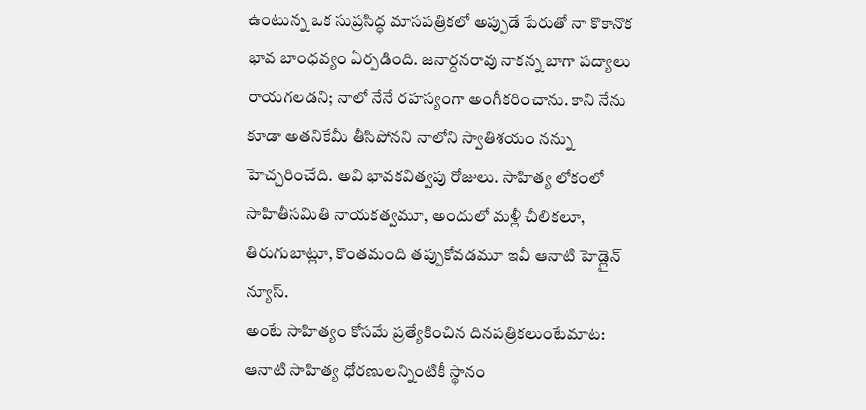ఉంటున్న ఒక సుప్రసిద్ధ మాసపత్రికలో అప్పుడే పేరుతో నా కొకానొక భావ బాంధవ్యం ఏర్పడింది. జనార్దనరావు నాకన్న బాగా పద్యాలు రాయగలడని; నాలో నేనే రహస్యంగా అంగీకరించాను. కాని నేను కూడా అతనికేమీ తీసిపోనని నాలోని స్వాతిశయం నన్ను హెచ్చరించేది. అవి భావకవిత్వపు రోజులు. సాహిత్య లోకంలో సాహితీసమితి నాయకత్వమూ, అందులో మళ్లీ చీలికలూ, తిరుగుబాట్లూ, కొంతమంది తప్పుకోవడమూ ఇవీ ఆనాటి హెడ్లైన్ న్యూస్.
అంటే సాహిత్యం కోసమే ప్రత్యేకించిన దినపత్రికలుంటేమాట: ఆనాటి సాహిత్య ధోరణులన్నింటికీ స్థానం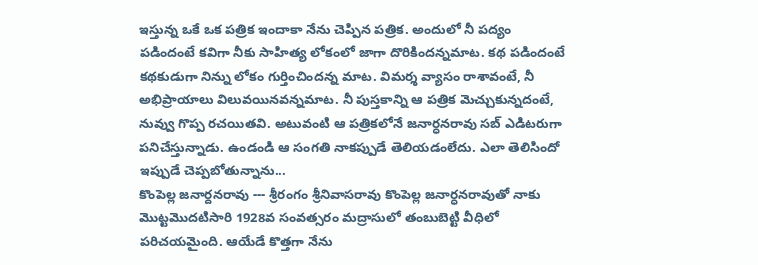ఇస్తున్న ఒకే ఒక పత్రిక ఇందాకా నేను చెప్పిన పత్రిక. అందులో నీ పద్యం పడిందంటే కవిగా నీకు సాహిత్య లోకంలో జాగా దొరికిందన్నమాట. కథ పడిందంటే కథకుడుగా నిన్ను లోకం గుర్తించిందన్న మాట. విమర్శ వ్యాసం రాశావంటే, నీ అభిప్రాయాలు విలువయినవన్నమాట. నీ పుస్తకాన్ని ఆ పత్రిక మెచ్చుకున్నదంటే, నువ్వు గొప్ప రచయితవి. అటువంటి ఆ పత్రికలోనే జనార్ధనరావు సబ్ ఎడిటరుగా పనిచేస్తున్నాడు. ఉండండి ఆ సంగతి నాకప్పుడే తెలియడంలేదు. ఎలా తెలిసిందో ఇప్పుడే చెప్పబోతున్నాను...
కొంపెల్ల జనార్దనరావు --- శ్రీరంగం శ్రీనివాసరావు కొంపెల్ల జనార్ధనరావుతో నాకు మొట్టమొదటిసారి 1928వ సంవత్సరం మద్రాసులో తంబుబెట్టి వీధిలో పరిచయమైంది. ఆయేడే కొత్తగా నేను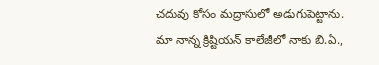చదువు కోసం మద్రాసులో అడుగుపెట్టాను. మా నాన్న క్రిష్టియన్ కాలేజీలో నాకు బి.ఏ.,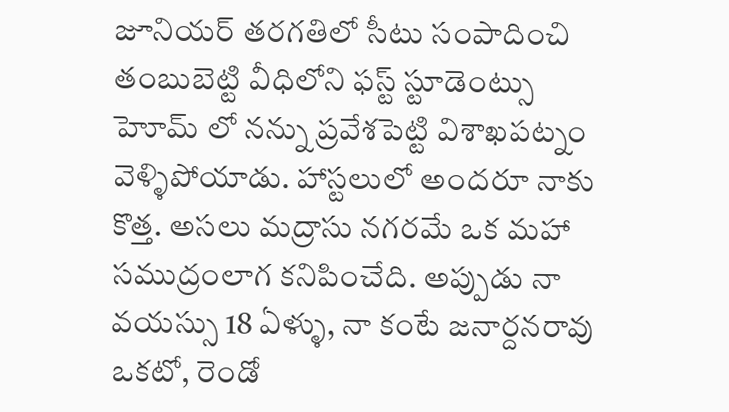జూనియర్ తరగతిలో సీటు సంపాదించి తంబుబెట్టి వీధిలోని ఫస్ట్ స్టూడెంట్సు హెూమ్ లో నన్ను ప్రవేశపెట్టి విశాఖపట్నం వెళ్ళిపోయాడు. హాస్టలులో అందరూ నాకు కొత్త. అసలు మద్రాసు నగరమే ఒక మహా సముద్రంలాగ కనిపించేది. అప్పుడు నా వయస్సు 18 ఏళ్ళు, నా కంటే జనార్దనరావు ఒకటో, రెండో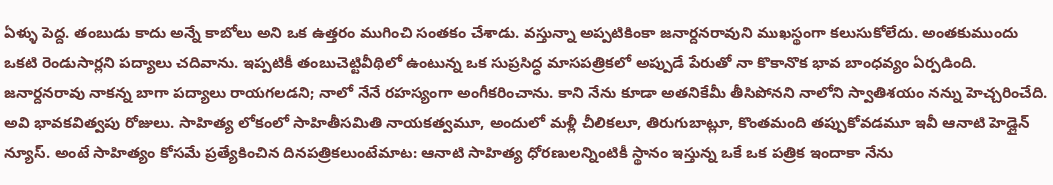ఏళ్ళు పెద్ద. తంబుడు కాదు అన్నే కాబోలు అని ఒక ఉత్తరం ముగించి సంతకం చేశాడు. వస్తున్నా అప్పటికింకా జనార్దనరావుని ముఖస్థంగా కలుసుకోలేదు. అంతకుముందు ఒకటి రెండుసార్లని పద్యాలు చదివాను. ఇప్పటికీ తంబుచెట్టివీథిలో ఉంటున్న ఒక సుప్రసిద్ధ మాసపత్రికలో అప్పుడే పేరుతో నా కొకానొక భావ బాంధవ్యం ఏర్పడింది. జనార్దనరావు నాకన్న బాగా పద్యాలు రాయగలడని; నాలో నేనే రహస్యంగా అంగీకరించాను. కాని నేను కూడా అతనికేమీ తీసిపోనని నాలోని స్వాతిశయం నన్ను హెచ్చరించేది. అవి భావకవిత్వపు రోజులు. సాహిత్య లోకంలో సాహితీసమితి నాయకత్వమూ, అందులో మళ్లీ చీలికలూ, తిరుగుబాట్లూ, కొంతమంది తప్పుకోవడమూ ఇవీ ఆనాటి హెడ్లైన్ న్యూస్. అంటే సాహిత్యం కోసమే ప్రత్యేకించిన దినపత్రికలుంటేమాట: ఆనాటి సాహిత్య ధోరణులన్నింటికీ స్థానం ఇస్తున్న ఒకే ఒక పత్రిక ఇందాకా నేను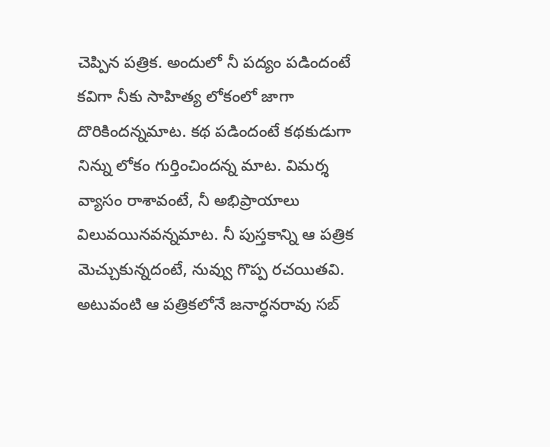చెప్పిన పత్రిక. అందులో నీ పద్యం పడిందంటే కవిగా నీకు సాహిత్య లోకంలో జాగా దొరికిందన్నమాట. కథ పడిందంటే కథకుడుగా నిన్ను లోకం గుర్తించిందన్న మాట. విమర్శ వ్యాసం రాశావంటే, నీ అభిప్రాయాలు విలువయినవన్నమాట. నీ పుస్తకాన్ని ఆ పత్రిక మెచ్చుకున్నదంటే, నువ్వు గొప్ప రచయితవి. అటువంటి ఆ పత్రికలోనే జనార్ధనరావు సబ్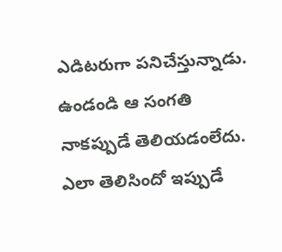ఎడిటరుగా పనిచేస్తున్నాడు. ఉండండి ఆ సంగతి నాకప్పుడే తెలియడంలేదు. ఎలా తెలిసిందో ఇప్పుడే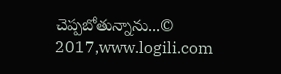చెప్పబోతున్నాను...© 2017,www.logili.com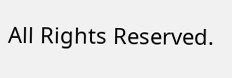All Rights Reserved.